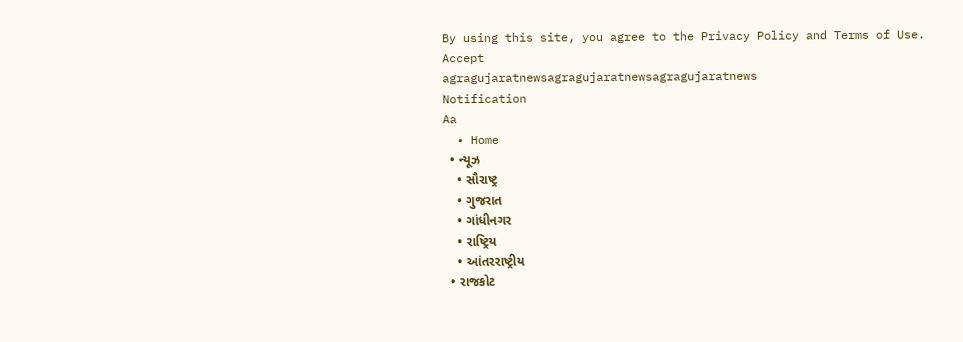By using this site, you agree to the Privacy Policy and Terms of Use.
Accept
agragujaratnewsagragujaratnewsagragujaratnews
Notification
Aa
  • Home
  • ન્યૂઝ
    • સૌરાષ્ટ્ર
    • ગુજરાત
    • ગાંધીનગર
    • રાષ્ટ્રિય
    • આંતરરાષ્ટ્રીય
  • રાજકોટ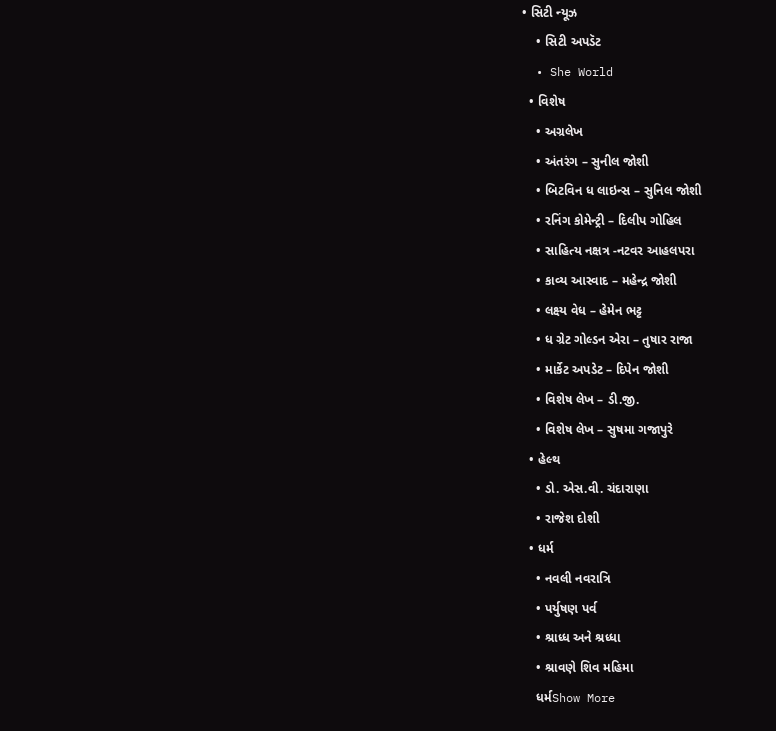• સિટી ન્યૂઝ
    • સિટી અપડૅટ
  • She World
  • વિશેષ
    • અગ્રલેખ
    • અંતરંગ – સુનીલ જોશી
    • બિટવિન ધ લાઇન્સ – સુનિલ જોશી
    • રનિંગ કોમેન્ટ્રી – દિલીપ ગોહિલ
    • સાહિત્ય નક્ષત્ર -નટવર આહલપરા
    • કાવ્ય આસ્વાદ – મહેન્દ્ર જોશી
    • લક્ષ્ય વેધ – હેમેન ભટ્ટ
    • ધ ગ્રેટ ગોલ્ડન એરા – તુષાર રાજા
    • માર્કેટ અપડેટ – દિપેન જોશી
    • વિશેષ લેખ – ડી.જી.
    • વિશેષ લેખ – સુષમા ગજાપુરે
  • હેલ્થ
    • ડો. એસ.વી. ચંદારાણા
    • રાજેશ દોશી
  • ધર્મ
    • નવલી નવરાત્રિ
    • પર્યુષણ પર્વ
    • શ્રાધ્ધ અને શ્રધ્ધા
    • શ્રાવણે શિવ મહિમા
    ધર્મShow More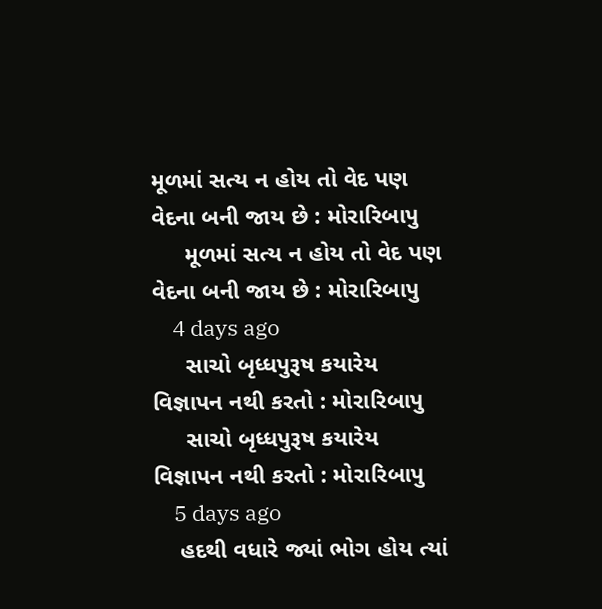મૂળમાં સત્ય ન હોય તો વેદ પણ વેદના બની જાય છે : મોરારિબાપુ
     મૂળમાં સત્ય ન હોય તો વેદ પણ વેદના બની જાય છે : મોરારિબાપુ
    4 days ago
     સાચો બૃધ્ધપુરૂષ કયારેય વિજ્ઞાપન નથી કરતો : મોરારિબાપુ
     સાચો બૃધ્ધપુરૂષ કયારેય વિજ્ઞાપન નથી કરતો : મોરારિબાપુ
    5 days ago
    હદથી વધારે જ્યાં ભોગ હોય ત્યાં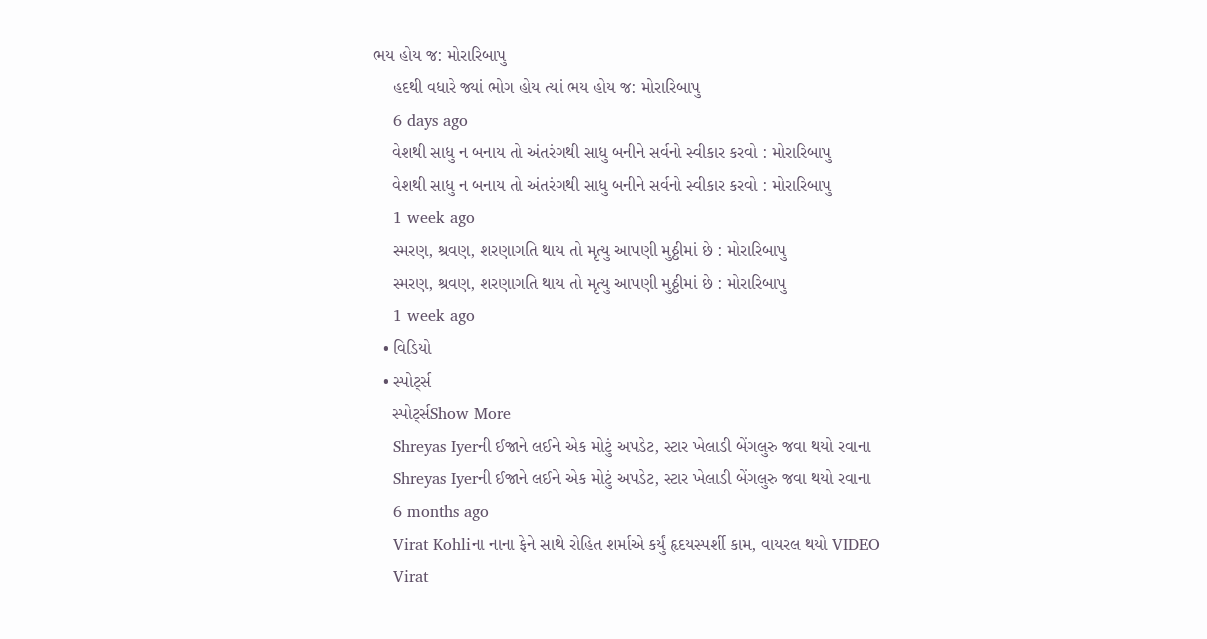ભય હોય જ: મોરારિબાપુ
    હદથી વધારે જ્યાં ભોગ હોય ત્યાં ભય હોય જ: મોરારિબાપુ
    6 days ago
    વેશથી સાધુ ન બનાય તો અંતરંગથી સાધુ બનીને સર્વનો સ્વીકાર કરવો : મોરારિબાપુ
    વેશથી સાધુ ન બનાય તો અંતરંગથી સાધુ બનીને સર્વનો સ્વીકાર કરવો : મોરારિબાપુ
    1 week ago
    સ્મરણ, શ્રવણ, શરણાગતિ થાય તો મૃત્યુ આપણી મુઠ્ઠીમાં છે : મોરારિબાપુ
    સ્મરણ, શ્રવણ, શરણાગતિ થાય તો મૃત્યુ આપણી મુઠ્ઠીમાં છે : મોરારિબાપુ
    1 week ago
  • વિડિયો
  • સ્પોર્ટ્સ
    સ્પોર્ટ્સShow More
    Shreyas Iyerની ઈજાને લઈને એક મોટું અપડેટ, સ્ટાર ખેલાડી બેંગલુરુ જવા થયો રવાના
    Shreyas Iyerની ઈજાને લઈને એક મોટું અપડેટ, સ્ટાર ખેલાડી બેંગલુરુ જવા થયો રવાના
    6 months ago
    Virat Kohliના નાના ફેને સાથે રોહિત શર્માએ કર્યું હૃદયસ્પર્શી કામ, વાયરલ થયો VIDEO
    Virat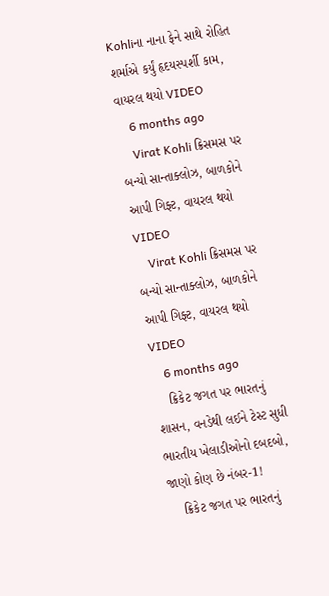Kohliના નાના ફેને સાથે રોહિત શર્માએ કર્યું હૃદયસ્પર્શી કામ, વાયરલ થયો VIDEO
    6 months ago
    Virat Kohli ક્રિસમસ પર બન્યો સાન્તાક્લોઝ, બાળકોને આપી ગિફ્ટ, વાયરલ થયો VIDEO
    Virat Kohli ક્રિસમસ પર બન્યો સાન્તાક્લોઝ, બાળકોને આપી ગિફ્ટ, વાયરલ થયો VIDEO
    6 months ago
    ક્રિકેટ જગત પર ભારતનું શાસન, વનડેથી લઈને ટેસ્ટ સુધી ભારતીય ખેલાડીઓનો દબદબો, જાણો કોણ છે નંબર-1!
    ક્રિકેટ જગત પર ભારતનું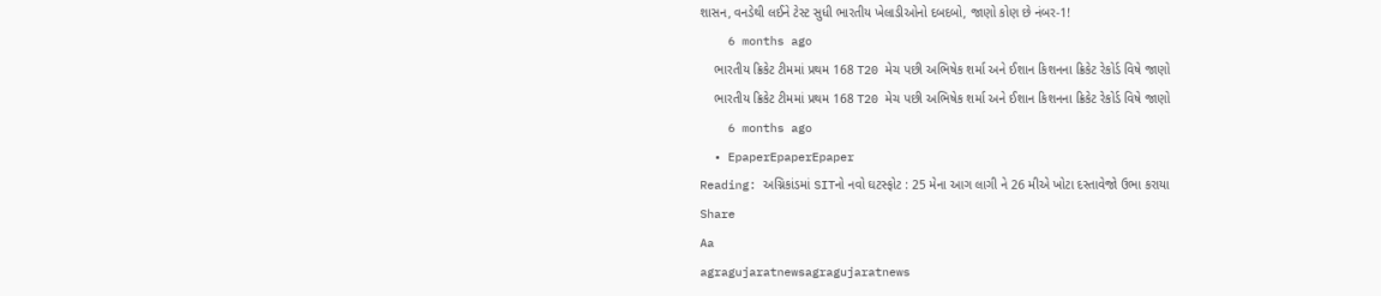શાસન, વનડેથી લઈને ટેસ્ટ સુધી ભારતીય ખેલાડીઓનો દબદબો, જાણો કોણ છે નંબર-1!
    6 months ago
    ભારતીય ક્રિકેટ ટીમમાં પ્રથમ 168 T20 મેચ પછી અભિષેક શર્મા અને ઈશાન કિશનના ક્રિકેટ રેકોર્ડ વિષે જાણો
    ભારતીય ક્રિકેટ ટીમમાં પ્રથમ 168 T20 મેચ પછી અભિષેક શર્મા અને ઈશાન કિશનના ક્રિકેટ રેકોર્ડ વિષે જાણો
    6 months ago
  • EpaperEpaperEpaper
Reading: અગ્નિકાંડમાં SITનો નવો ઘટસ્ફોટ : 25 મેના આગ લાગી ને 26 મીએ ખોટા દસ્તાવેજો ઉભા કરાયા
Share
Aa
agragujaratnewsagragujaratnews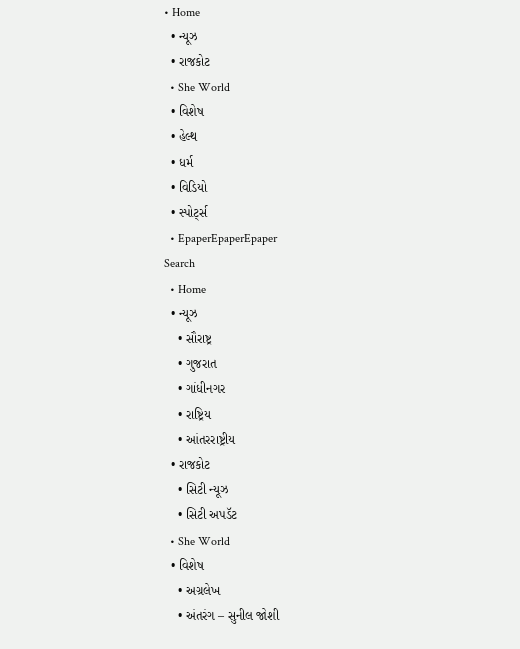• Home
  • ન્યૂઝ
  • રાજકોટ
  • She World
  • વિશેષ
  • હેલ્થ
  • ધર્મ
  • વિડિયો
  • સ્પોર્ટ્સ
  • EpaperEpaperEpaper
Search
  • Home
  • ન્યૂઝ
    • સૌરાષ્ટ્ર
    • ગુજરાત
    • ગાંધીનગર
    • રાષ્ટ્રિય
    • આંતરરાષ્ટ્રીય
  • રાજકોટ
    • સિટી ન્યૂઝ
    • સિટી અપડૅટ
  • She World
  • વિશેષ
    • અગ્રલેખ
    • અંતરંગ – સુનીલ જોશી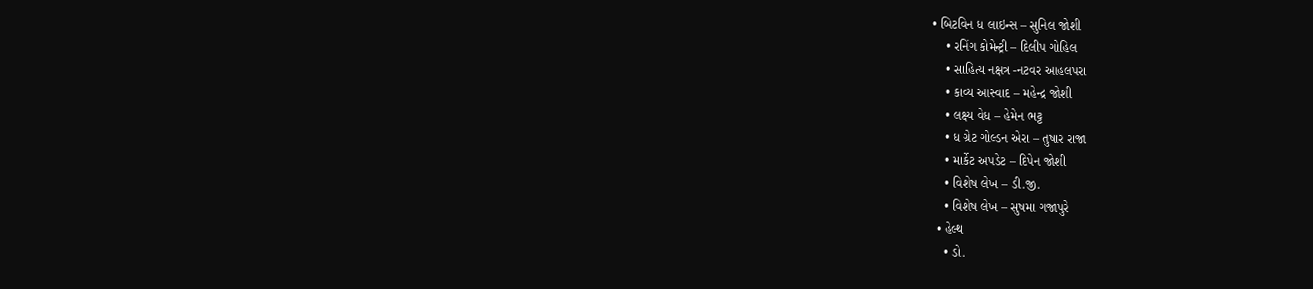• બિટવિન ધ લાઇન્સ – સુનિલ જોશી
    • રનિંગ કોમેન્ટ્રી – દિલીપ ગોહિલ
    • સાહિત્ય નક્ષત્ર -નટવર આહલપરા
    • કાવ્ય આસ્વાદ – મહેન્દ્ર જોશી
    • લક્ષ્ય વેધ – હેમેન ભટ્ટ
    • ધ ગ્રેટ ગોલ્ડન એરા – તુષાર રાજા
    • માર્કેટ અપડેટ – દિપેન જોશી
    • વિશેષ લેખ – ડી.જી.
    • વિશેષ લેખ – સુષમા ગજાપુરે
  • હેલ્થ
    • ડો.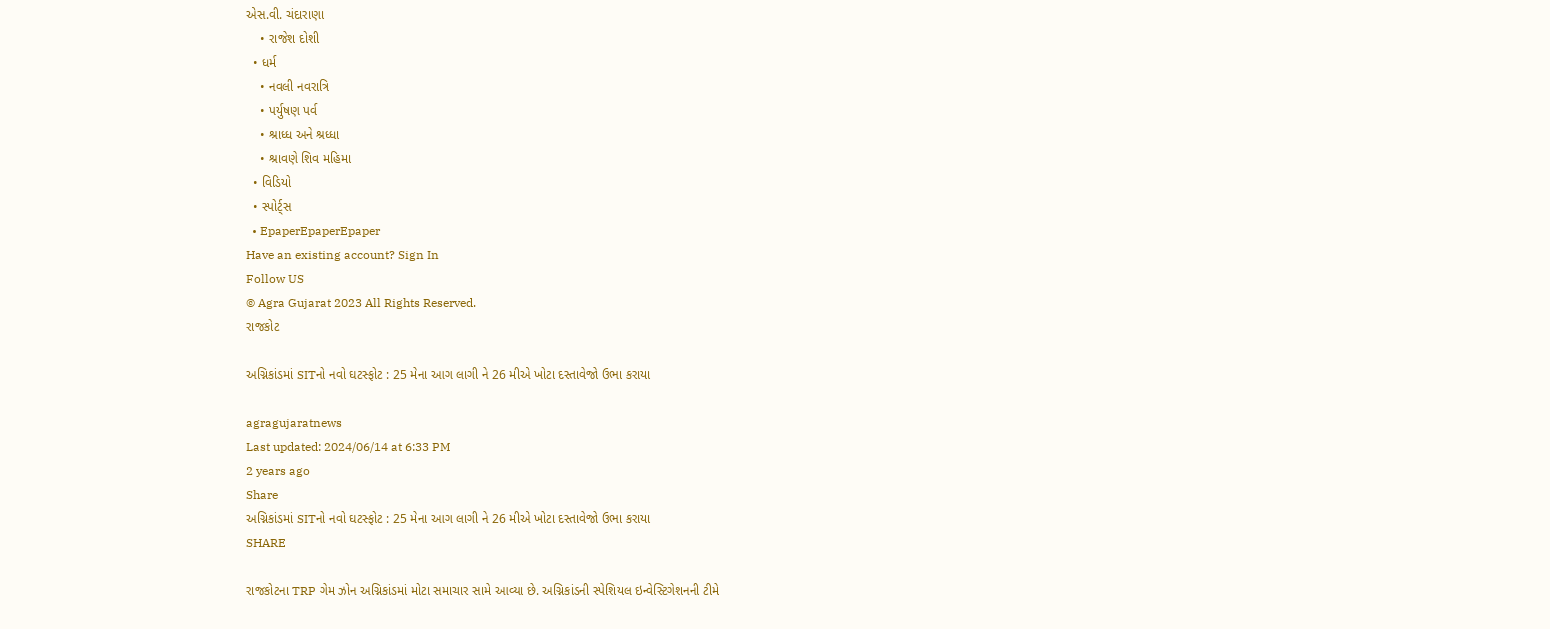એસ.વી. ચંદારાણા
    • રાજેશ દોશી
  • ધર્મ
    • નવલી નવરાત્રિ
    • પર્યુષણ પર્વ
    • શ્રાધ્ધ અને શ્રધ્ધા
    • શ્રાવણે શિવ મહિમા
  • વિડિયો
  • સ્પોર્ટ્સ
  • EpaperEpaperEpaper
Have an existing account? Sign In
Follow US
© Agra Gujarat 2023 All Rights Reserved.
રાજકોટ

અગ્નિકાંડમાં SITનો નવો ઘટસ્ફોટ : 25 મેના આગ લાગી ને 26 મીએ ખોટા દસ્તાવેજો ઉભા કરાયા

agragujaratnews
Last updated: 2024/06/14 at 6:33 PM
2 years ago
Share
અગ્નિકાંડમાં SITનો નવો ઘટસ્ફોટ : 25 મેના આગ લાગી ને 26 મીએ ખોટા દસ્તાવેજો ઉભા કરાયા
SHARE

રાજકોટના TRP ગેમ ઝોન અગ્નિકાંડમાં મોટા સમાચાર સામે આવ્યા છે. અગ્નિકાંડની સ્પેશિયલ ઇન્વેસ્ટિગેશનની ટીમે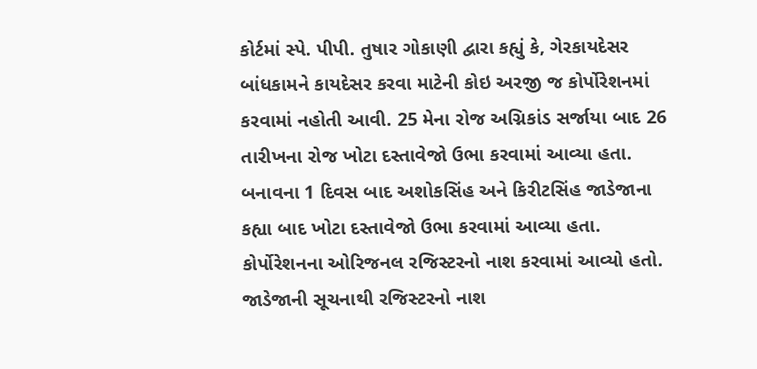કોર્ટમાં સ્પે. પીપી. તુષાર ગોકાણી દ્વારા કહ્યું કે, ગેરકાયદેસર બાંધકામને કાયદેસર કરવા માટેની કોઇ અરજી જ કોર્પોરેશનમાં કરવામાં નહોતી આવી. 25 મેના રોજ અગ્નિકાંડ સર્જાયા બાદ 26 તારીખના રોજ ખોટા દસ્તાવેજો ઉભા કરવામાં આવ્યા હતા. બનાવના 1 દિવસ બાદ અશોકસિંહ અને કિરીટસિંહ જાડેજાના કહ્યા બાદ ખોટા દસ્તાવેજો ઉભા કરવામાં આવ્યા હતા. કોર્પોરેશનના ઓરિજનલ રજિસ્ટરનો નાશ કરવામાં આવ્યો હતો. જાડેજાની સૂચનાથી રજિસ્ટરનો નાશ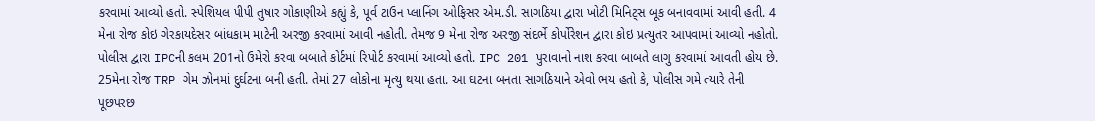કરવામાં આવ્યો હતો. સ્પેશિયલ પીપી તુષાર ગોકાણીએ કહ્યું કે, પૂર્વ ટાઉન પ્લાનિંગ ઓફિસર એમ.ડી. સાગઠિયા દ્વારા ખોટી મિનિટ્સ બૂક બનાવવામાં આવી હતી. 4 મેના રોજ કોઇ ગેરકાયદેસર બાંધકામ માટેની અરજી કરવામાં આવી નહોતી. તેમજ 9 મેના રોજ અરજી સંદર્ભે કોર્પોરેશન દ્વારા કોઇ પ્રત્યુતર આપવામાં આવ્યો નહોતો. પોલીસ દ્વારા IPCની કલમ 201નો ઉમેરો કરવા બબાતે કોર્ટમાં રિપોર્ટ કરવામાં આવ્યો હતો. IPC 201 પુરાવાનો નાશ કરવા બાબતે લાગુ કરવામાં આવતી હોય છે. 25મેના રોજ TRP ગેમ ઝોનમાં દુર્ઘટના બની હતી. તેમાં 27 લોકોના મૃત્યુ થયા હતા. આ ઘટના બનતા સાગઠિયાને એવો ભય હતો કે, પોલીસ ગમે ત્યારે તેની પૂછપરછ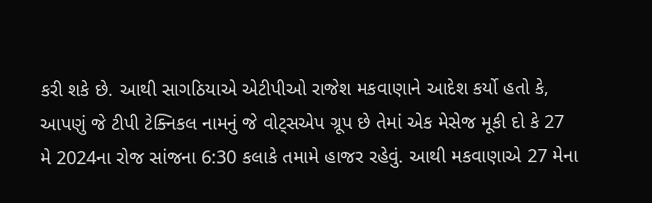કરી શકે છે. આથી સાગઠિયાએ એટીપીઓ રાજેશ મકવાણાને આદેશ કર્યો હતો કે, આપણું જે ટીપી ટેક્નિકલ નામનું જે વોટ્સએપ ગ્રૂપ છે તેમાં એક મેસેજ મૂકી દો કે 27 મે 2024ના રોજ સાંજના 6:30 કલાકે તમામે હાજર રહેવું. આથી મકવાણાએ 27 મેના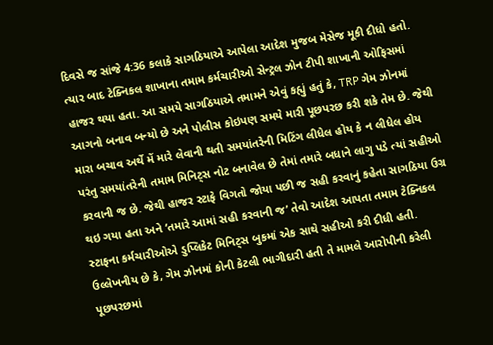દિવસે જ સાંજે 4:36 કલાકે સાગઠિયાએ આપેલા આદેશ મુજબ મેસેજ મૂકી દીધો હતો. ત્યાર બાદ ટેક્નિકલ શાખાના તમામ કર્મચારીઓ સેન્ટ્રલ ઝોન ટીપી શાખાની ઓફિસમાં હાજર થયા હતા. આ સમયે સાગઠિયાએ તમામને એવું કહ્યું હતું કે, TRP ગેમ ઝોનમાં આગનો બનાવ બન્યો છે અને પોલીસ કોઇપણ સમયે મારી પૂછપરછ કરી શકે તેમ છે. જેથી મારા બચાવ અર્થે મેં મારે લેવાની થતી સમયાંતરેની મિટિંગ લીધેલ હોય કે ન લીધેલ હોય પરંતુ સમયાંતરેની તમામ મિનિટ્સ નોટ બનાવેલ છે તેમાં તમારે બધાને લાગુ પડે ત્યાં સહીઓ કરવાની જ છે. જેથી હાજર સ્ટાફે વિગતો જોયા પછી જ સહી કરવાનું કહેતા સાગઠિયા ઉગ્ર થઇ ગયા હતા અને ‘તમારે આમાં સહી કરવાની જ’ તેવો આદેશ આપતા તમામ ટેક્નિકલ સ્ટાફના કર્મચારીઓએ ડુપ્લિકેટ મિનિટ્સ બુકમાં એક સાથે સહીઓ કરી દીધી હતી. ઉલ્લેખનીય છે કે, ગેમ ઝોનમાં કોની કેટલી ભાગીદારી હતી તે મામલે આરોપીની કરેલી પૂછપરછમાં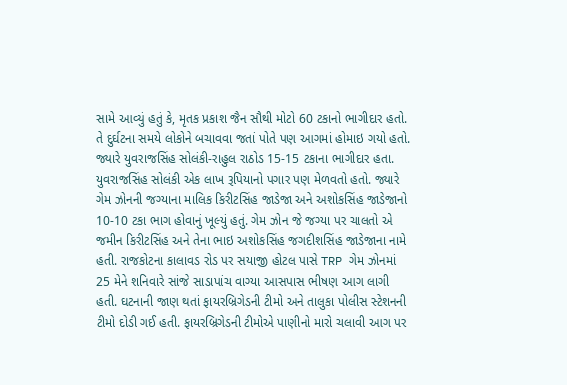સામે આવ્યું હતું કે, મૃતક પ્રકાશ જૈન સૌથી મોટો 60 ટકાનો ભાગીદાર હતો. તે દુર્ઘટના સમયે લોકોને બચાવવા જતાં પોતે પણ આગમાં હોમાઇ ગયો હતો. જ્યારે યુવરાજસિંહ સોલંકી-રાહુલ રાઠોડ 15-15 ટકાના ભાગીદાર હતા. યુવરાજસિંહ સોલંકી એક લાખ રૂપિયાનો પગાર પણ મેળવતો હતો. જ્યારે ગેમ ઝોનની જગ્યાના માલિક કિરીટસિંહ જાડેજા અને અશોકસિંહ જાડેજાનો 10-10 ટકા ભાગ હોવાનું ખૂલ્યું હતું. ગેમ ઝોન જે જગ્યા પર ચાલતો એ જમીન કિરીટસિંહ અને તેના ભાઇ અશોકસિંહ જગદીશસિંહ જાડેજાના નામે હતી. રાજકોટના કાલાવડ રોડ પર સયાજી હોટલ પાસે TRP ગેમ ઝોનમાં 25 મેને શનિવારે સાંજે સાડાપાંચ વાગ્યા આસપાસ ભીષણ આગ લાગી હતી. ઘટનાની જાણ થતાં ફાયરબ્રિગેડની ટીમો અને તાલુકા પોલીસ સ્ટેશનની ટીમો દોડી ગઈ હતી. ફાયરબ્રિગેડની ટીમોએ પાણીનો મારો ચલાવી આગ પર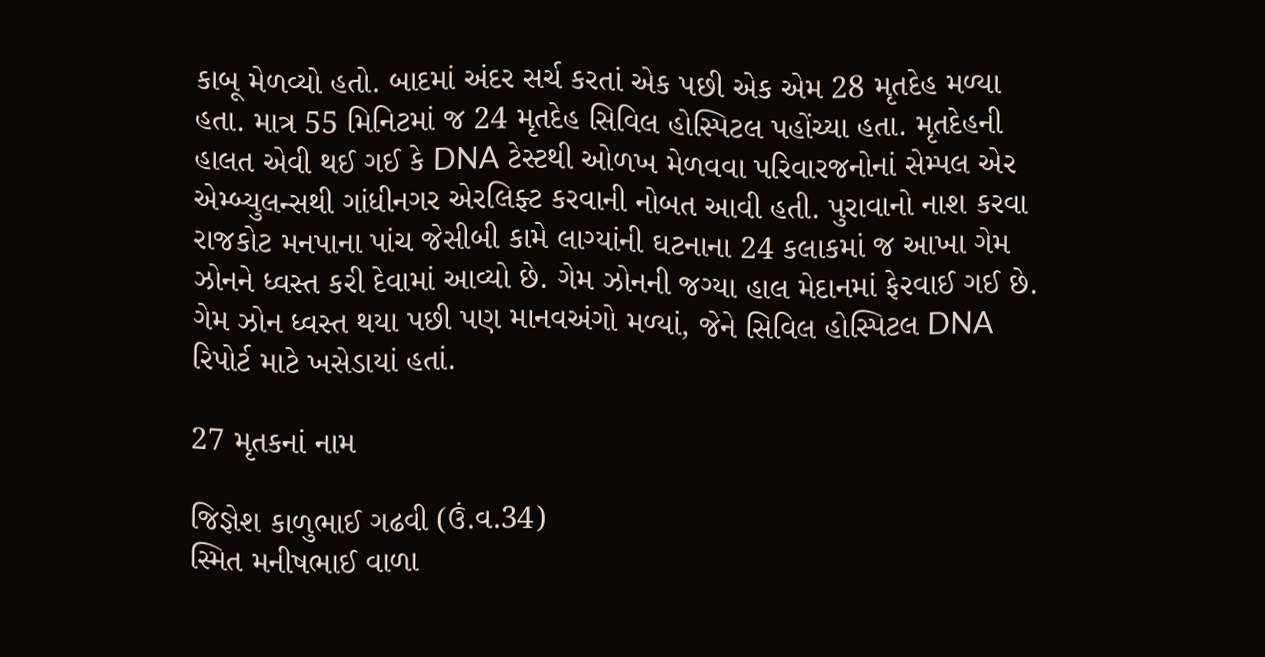કાબૂ મેળવ્યો હતો. બાદમાં અંદર સર્ચ કરતાં એક પછી એક એમ 28 મૃતદેહ મળ્યા હતા. માત્ર 55 મિનિટમાં જ 24 મૃતદેહ સિવિલ હોસ્પિટલ પહોંચ્યા હતા. મૃતદેહની હાલત એવી થઈ ગઈ કે DNA ટેસ્ટથી ઓળખ મેળવવા પરિવારજનોનાં સેમ્પલ એર એમ્બ્યુલન્સથી ગાંધીનગર એરલિફ્ટ કરવાની નોબત આવી હતી. પુરાવાનો નાશ કરવા રાજકોટ મનપાના પાંચ જેસીબી કામે લાગ્યાંની ઘટનાના 24 કલાકમાં જ આખા ગેમ ઝોનને ધ્વસ્ત કરી દેવામાં આવ્યો છે. ગેમ ઝોનની જગ્યા હાલ મેદાનમાં ફેરવાઈ ગઈ છે. ગેમ ઝોન ધ્વસ્ત થયા પછી પણ માનવઅંગો મળ્યાં, જેને સિવિલ હોસ્પિટલ DNA રિપોર્ટ માટે ખસેડાયાં હતાં.

27 મૃતકનાં નામ

જિજ્ઞેશ કાળુભાઈ ગઢવી (ઉં.વ.34)
સ્મિત મનીષભાઈ વાળા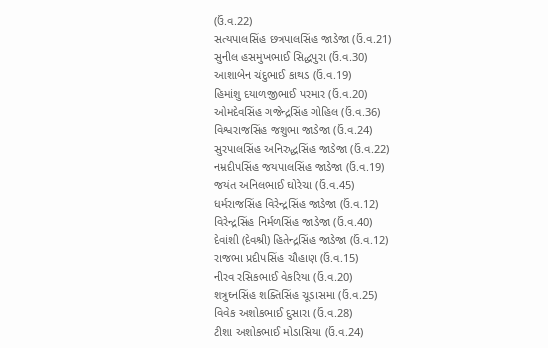(ઉં.વ.22)
સત્યપાલસિંહ છત્રપાલસિંહ જાડેજા (ઉં.વ.21)
સુનીલ હસમુખભાઈ સિદ્ધપુરા (ઉં.વ.30)
આશાબેન ચંદુભાઈ કાથડ (ઉં.વ.19)
હિમાંશુ દયાળજીભાઈ પરમાર (ઉં.વ.20)
ઓમદેવસિંહ ગજેન્દ્રસિંહ ગોહિલ (ઉં.વ.36)
વિશ્વરાજસિંહ જશુભા જાડેજા (ઉં.વ.24)
સુરપાલસિંહ અનિરુદ્ધસિંહ જાડેજા (ઉં.વ.22)
નમ્રદીપસિંહ જયપાલસિંહ જાડેજા (ઉં.વ.19)
જયંત અનિલભાઈ ઘોરેચા (ઉં.વ.45)
ધર્મરાજસિંહ વિરેન્દ્રસિંહ જાડેજા (ઉં.વ.12)
વિરેન્દ્રસિંહ નિર્મળસિંહ જાડેજા (ઉં.વ.40)
દેવાંશી (દેવશ્રી) હિતેન્દ્રસિંહ જાડેજા (ઉં.વ.12)
રાજભા પ્રદીપસિંહ ચૌહાણ (ઉં.વ.15)
નીરવ રસિકભાઈ વેકરિયા (ઉં.વ.20)
શત્રુઘ્નસિંહ શક્તિસિંહ ચૂડાસમા (ઉં.વ.25)
વિવેક અશોકભાઈ દુસારા (ઉં.વ.28)
ટીશા અશોકભાઈ મોડાસિયા (ઉં.વ.24)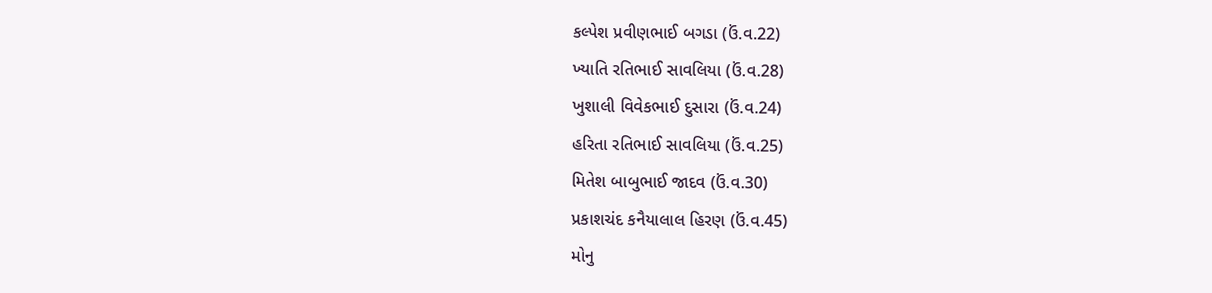કલ્પેશ પ્રવીણભાઈ બગડા (ઉં.વ.22)
ખ્યાતિ રતિભાઈ સાવલિયા (ઉં.વ.28)
ખુશાલી વિવેકભાઈ દુસારા (ઉં.વ.24)
હરિતા રતિભાઈ સાવલિયા (ઉં.વ.25)
મિતેશ બાબુભાઈ જાદવ (ઉં.વ.30)
પ્રકાશચંદ કનૈયાલાલ હિરણ (ઉં.વ.45)
મોનુ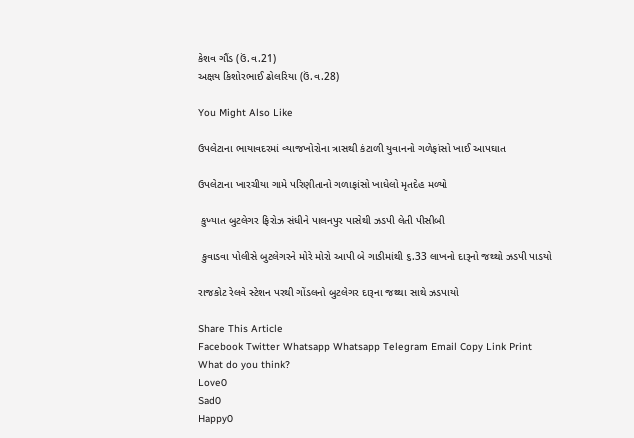કેશવ ગૌંડ (ઉં.વ.21)
અક્ષય કિશોરભાઈ ઢોલરિયા (ઉં.વ.28)

You Might Also Like

ઉપલેટાના ભાયાવદરમાં વ્યાજખોરોના ત્રાસથી કંટાળી યુવાનનો ગળેફાંસો ખાઈ આપઘાત

ઉપલેટાના ખારચીયા ગામે પરિણીતાનો ગળાફાંસો ખાધેલો મૃતદેહ મળ્યો

 કુખ્યાત બુટલેગર ફિરોઝ સંધીને પાલનપુર પાસેથી ઝડપી લેતી પીસીબી

 કુવાડવા પોલીસે બુટલેગરને મોરે મોરો આપી બે ગાડીમાંથી ૬.33 લાખનો દારૂનો જથ્થો ઝડપી પાડયો

રાજકોટ રેલવે સ્ટેશન પરથી ગોંડલનો બુટલેગર દારૂના જથ્થા સાથે ઝડપાયો

Share This Article
Facebook Twitter Whatsapp Whatsapp Telegram Email Copy Link Print
What do you think?
Love0
Sad0
Happy0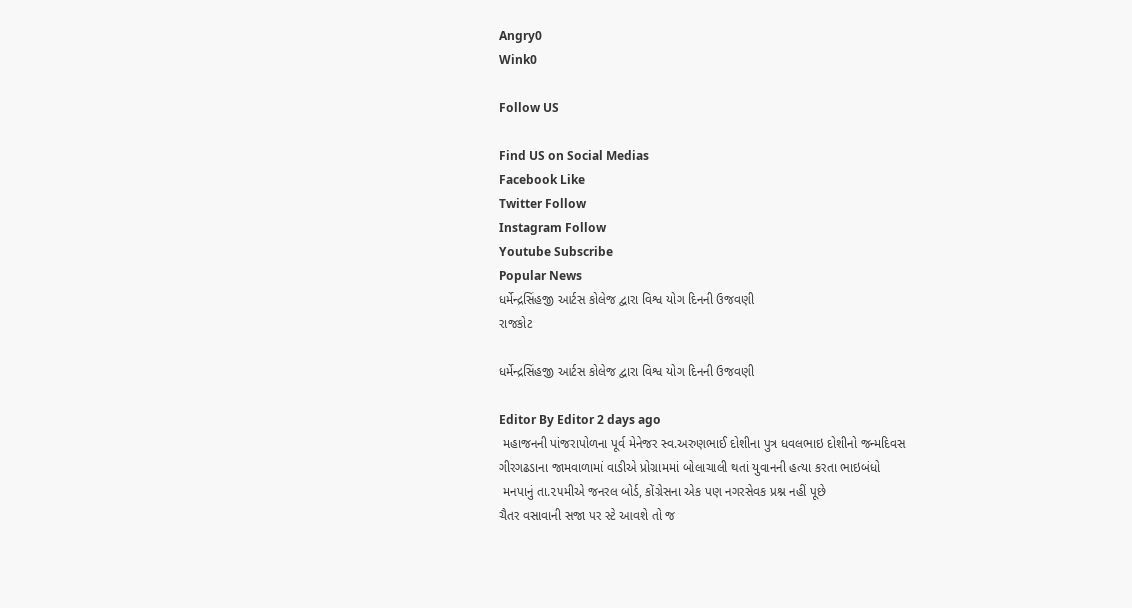Angry0
Wink0

Follow US

Find US on Social Medias
Facebook Like
Twitter Follow
Instagram Follow
Youtube Subscribe
Popular News
ધર્મેન્દ્રસિંહજી આર્ટસ કોલેજ દ્વારા વિશ્વ યોગ દિનની ઉજવણી
રાજકોટ

ધર્મેન્દ્રસિંહજી આર્ટસ કોલેજ દ્વારા વિશ્વ યોગ દિનની ઉજવણી

Editor By Editor 2 days ago
 મહાજનની પાંજરાપોળના પૂર્વ મેનેજર સ્વ.અરુણભાઈ દોશીના પુત્ર ધવલભાઇ દોશીનો જન્મદિવસ
ગીરગઢડાના જામવાળામાં વાડીએ પ્રોગ્રામમાં બોલાચાલી થતાં યુવાનની હત્યા કરતા ભાઇબંધો
 મનપાનું તા.૨૫મીએ જનરલ બોર્ડ, કોંગ્રેસના એક પણ નગરસેવક પ્રશ્ન નહીં પૂછે
ચૈતર વસાવાની સજા પર સ્ટે આવશે તો જ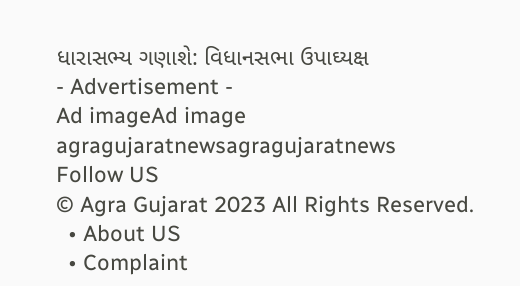ધારાસભ્ય ગણાશે: વિધાનસભા ઉપાઘ્યક્ષ
- Advertisement -
Ad imageAd image
agragujaratnewsagragujaratnews
Follow US
© Agra Gujarat 2023 All Rights Reserved.
  • About US
  • Complaint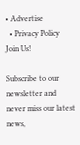• Advertise
  • Privacy Policy
Join Us!

Subscribe to our newsletter and never miss our latest news,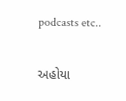podcasts etc..

અહોયા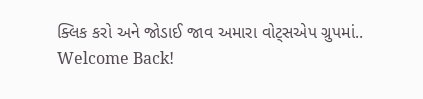ક્લિક કરો અને જોડાઈ જાવ અમારા વોટ્સએપ ગ્રુપમાં..
Welcome Back!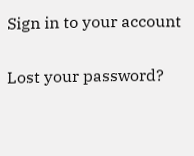Sign in to your account

Lost your password?